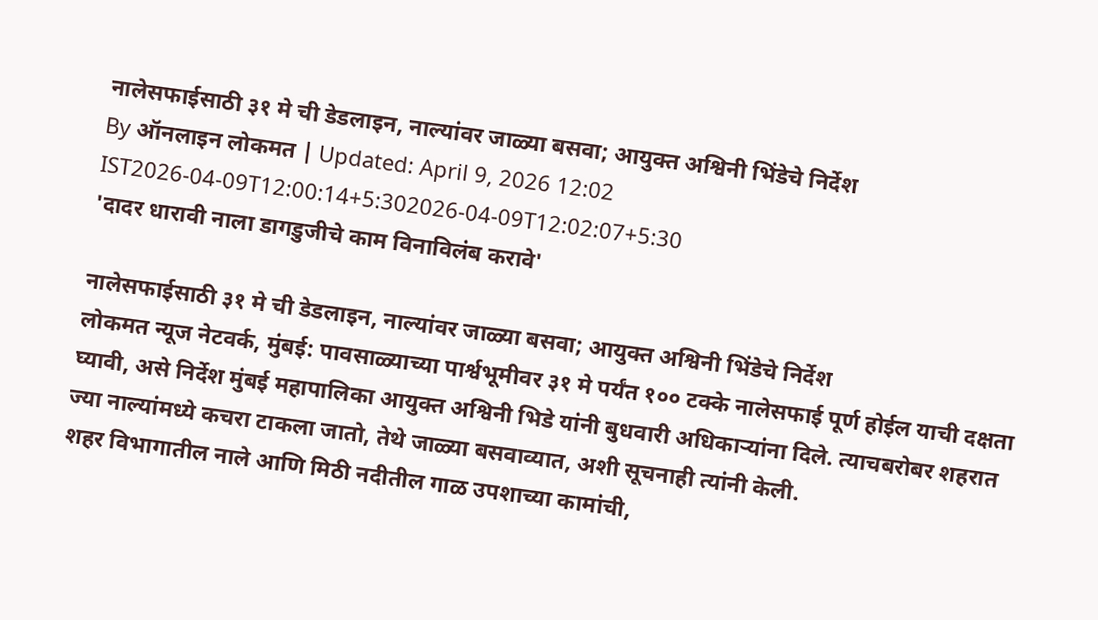नालेसफाईसाठी ३१ मे ची डेडलाइन, नाल्यांवर जाळ्या बसवा; आयुक्त अश्विनी भिंडेचे निर्देश
By ऑनलाइन लोकमत | Updated: April 9, 2026 12:02 IST2026-04-09T12:00:14+5:302026-04-09T12:02:07+5:30
'दादर धारावी नाला डागडुजीचे काम विनाविलंब करावे'

नालेसफाईसाठी ३१ मे ची डेडलाइन, नाल्यांवर जाळ्या बसवा; आयुक्त अश्विनी भिंडेचे निर्देश
लोकमत न्यूज नेटवर्क, मुंबई: पावसाळ्याच्या पार्श्वभूमीवर ३१ मे पर्यंत १०० टक्के नालेसफाई पूर्ण होईल याची दक्षता घ्यावी, असे निर्देश मुंबई महापालिका आयुक्त अश्विनी भिडे यांनी बुधवारी अधिकाऱ्यांना दिले. त्याचबरोबर शहरात ज्या नाल्यांमध्ये कचरा टाकला जातो, तेथे जाळ्या बसवाव्यात, अशी सूचनाही त्यांनी केली.
शहर विभागातील नाले आणि मिठी नदीतील गाळ उपशाच्या कामांची,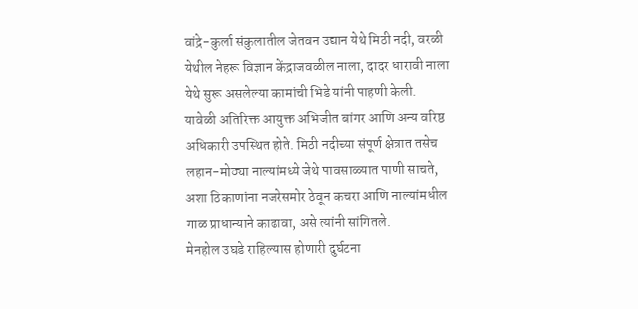वांद्रे-कुर्ला संकुलातील जेतवन उद्यान येथे मिठी नदी, वरळी येथील नेहरू विज्ञान केंद्राजवळील नाला, दादर धारावी नाला येथे सुरू असलेल्या कामांची भिडे यांनी पाहणी केली.
यावेळी अतिरिक्त आयुक्त अभिजीत बांगर आणि अन्य वरिष्ठ अधिकारी उपस्थित होते. मिठी नदीच्या संपूर्ण क्षेत्रात तसेच लहान-मोठ्या नाल्यांमध्ये जेथे पावसाळ्यात पाणी साचते, अशा ठिकाणांना नजरेसमोर ठेवून कचरा आणि नाल्यांमधील गाळ प्राधान्याने काढावा, असे त्यांनी सांगितले.
मेनहोल उघडे राहिल्यास होणारी दुर्घटना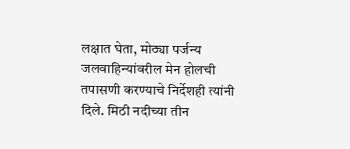लक्षात घेता, मोठ्या पर्जन्य जलवाहिन्यांवरील मेन होलची तपासणी करण्याचे निर्देशही त्यांनी दिले. मिठी नदीच्या तीन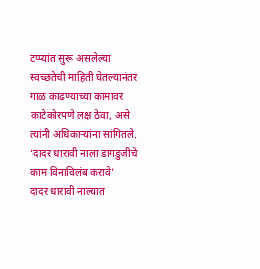टप्प्यांत सुरू असलेल्या स्वच्छतेची माहिती घेतल्यानंतर गाळ काढण्याच्या कामावर काटेकोरपणे लक्ष ठेवा, असे त्यांनी अधिकाऱ्यांना सांगितले.
‘दादर धारावी नाला डागडुजीचे काम विनाविलंब करावे’
दादर धारावी नाल्यात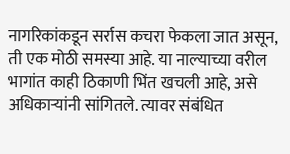नागरिकांकडून सर्रास कचरा फेकला जात असून, ती एक मोठी समस्या आहे. या नाल्याच्या वरील भागांत काही ठिकाणी भिंत खचली आहे, असे अधिकाऱ्यांनी सांगितले. त्यावर संबंधित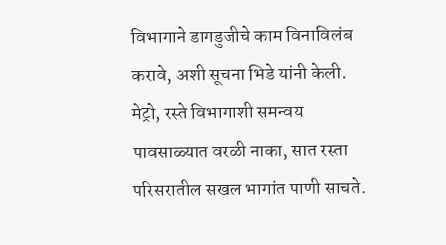विभागाने डागडुजीचे काम विनाविलंब करावे, अशी सूचना भिडे यांनी केली.
मेट्रो, रस्ते विभागाशी समन्वय
पावसाळ्यात वरळी नाका, सात रस्ता परिसरातील सखल भागांत पाणी साचते.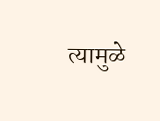त्यामुळे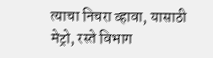त्याचा निचरा व्हावा, यासाठी मेट्रो, रस्ते विभाग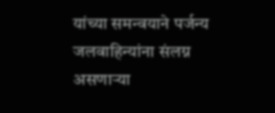यांच्या समन्वयाने पर्जन्य जलवाहिन्यांना संलग्न असणाऱ्या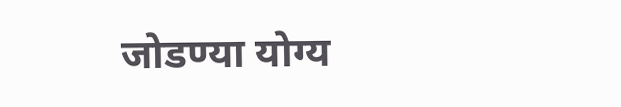जोडण्या योग्य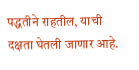पद्धतीने राहतील, याची दक्षता घेतली जाणार आहे.